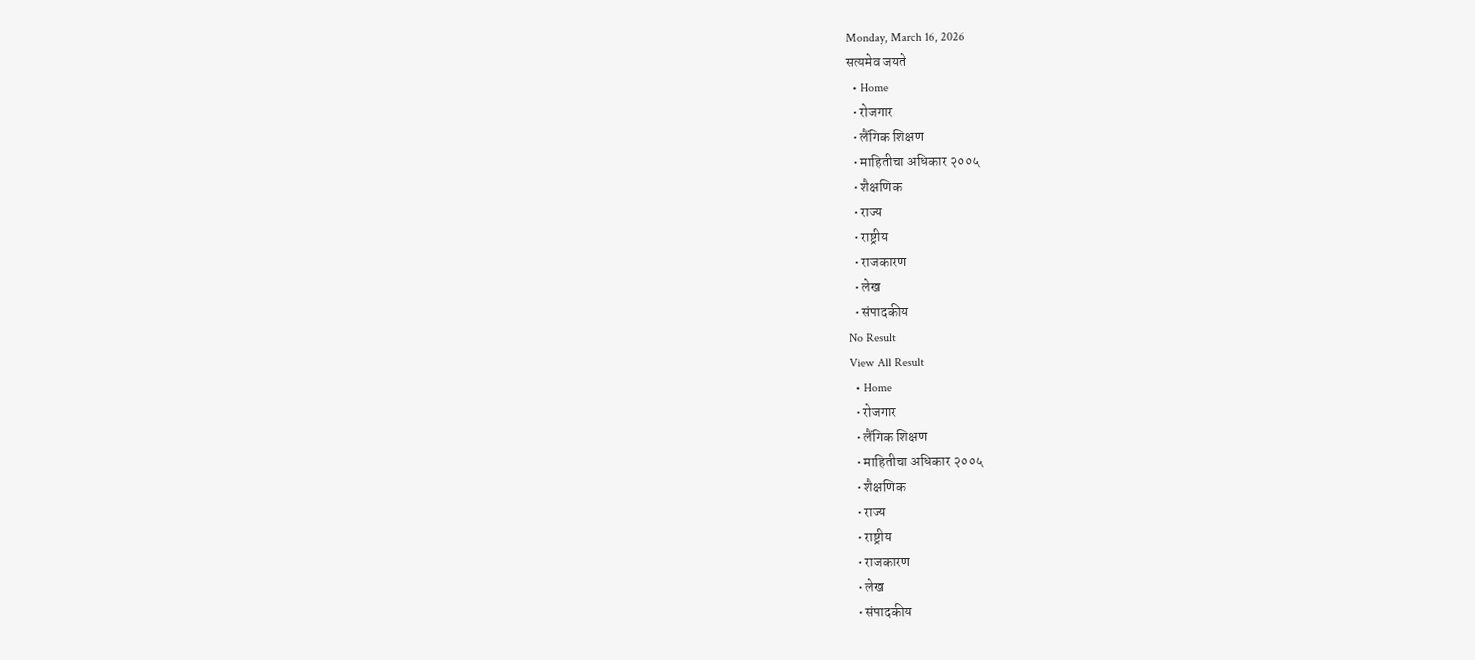Monday, March 16, 2026
सत्यमेव जयते
  • Home
  • रोजगार
  • लैंगिक शिक्षण
  • माहितीचा अधिकार २००५
  • शैक्षणिक
  • राज्य
  • राष्ट्रीय
  • राजकारण
  • लेख
  • संपादकीय
No Result
View All Result
  • Home
  • रोजगार
  • लैंगिक शिक्षण
  • माहितीचा अधिकार २००५
  • शैक्षणिक
  • राज्य
  • राष्ट्रीय
  • राजकारण
  • लेख
  • संपादकीय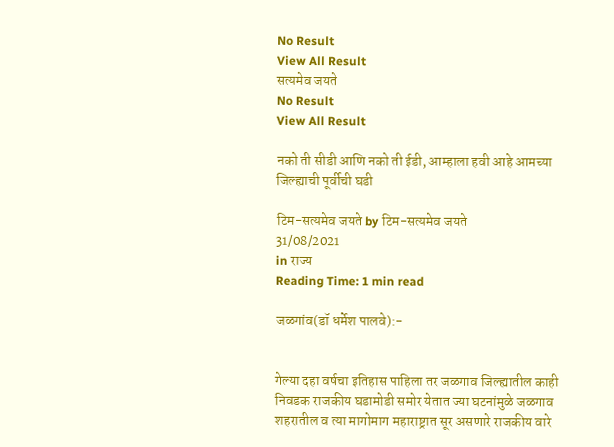No Result
View All Result
सत्यमेव जयते
No Result
View All Result

नको ती सीडी आणि नको ती ईडी, आम्हाला हवी आहे आमच्या जिल्ह्याची पूर्वीची घडी

टिम-सत्यमेव जयते by टिम-सत्यमेव जयते
31/08/2021
in राज्य
Reading Time: 1 min read

जळगांव(डॉ धर्मेश पालवे):-


गेल्या दहा वर्षचा इतिहास पाहिला तर जळगाव जिल्ह्यातील काही निवडक राजकीय घडामोडी समोर येतात ज्या घटनांमुळे जळगाव शहरातील व त्या मागोमाग महाराष्ट्रात सूर असणारे राजकीय वारे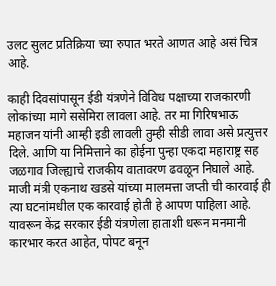उलट सुलट प्रतिक्रिया च्या रुपात भरते आणत आहे असं चित्र आहे.

काही दिवसांपासून ईडी यंत्रणेने विविध पक्षाच्या राजकारणी लोकांच्या मागे ससेमिरा लावला आहे. तर मा गिरिषभाऊ महाजन यांनी आम्ही इडी लावली तुम्ही सीडी लावा असे प्रत्युत्तर दिले. आणि या निमित्ताने का होईना पुन्हा एकदा महाराष्ट्र सह जळगाव जिल्ह्याचे राजकीय वातावरण ढवळून निघाले आहे. माजी मंत्री एकनाथ खडसे यांच्या मालमत्ता जप्ती ची कारवाई ही त्या घटनांमधील एक कारवाई होती हे आपण पाहिला आहे. यावरून केंद्र सरकार ईडी यंत्रणेला हाताशी धरून मनमानी कारभार करत आहेत, पोपट बनून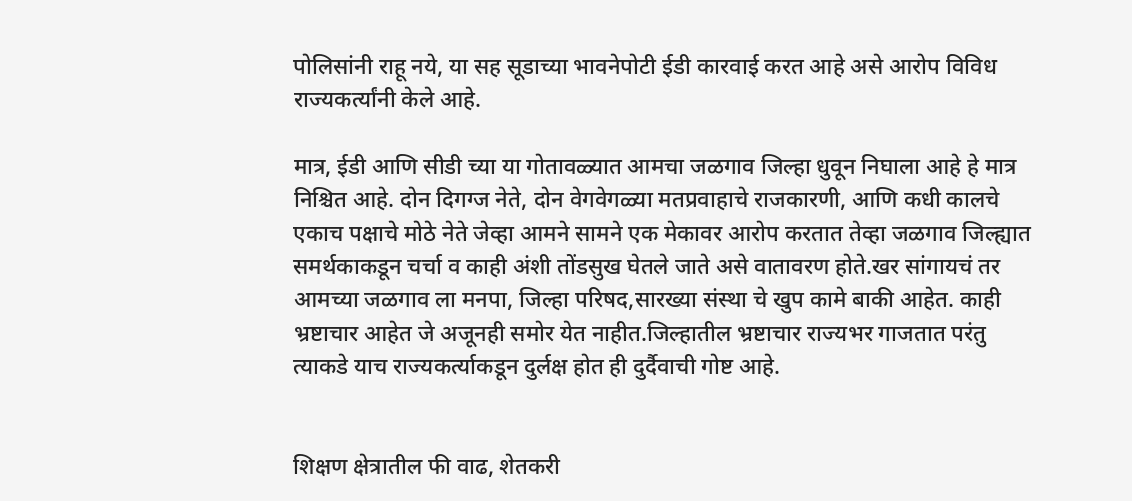पोलिसांनी राहू नये, या सह सूडाच्या भावनेपोटी ईडी कारवाई करत आहे असे आरोप विविध राज्यकर्त्यांनी केले आहे.

मात्र, ईडी आणि सीडी च्या या गोतावळ्यात आमचा जळगाव जिल्हा धुवून निघाला आहे हे मात्र निश्चित आहे. दोन दिगग्ज नेते, दोन वेगवेगळ्या मतप्रवाहाचे राजकारणी, आणि कधी कालचे एकाच पक्षाचे मोठे नेते जेव्हा आमने सामने एक मेकावर आरोप करतात तेव्हा जळगाव जिल्ह्यात समर्थकाकडून चर्चा व काही अंशी तोंडसुख घेतले जाते असे वातावरण होते.खर सांगायचं तर आमच्या जळगाव ला मनपा, जिल्हा परिषद,सारख्या संस्था चे खुप कामे बाकी आहेत. काही भ्रष्टाचार आहेत जे अजूनही समोर येत नाहीत.जिल्हातील भ्रष्टाचार राज्यभर गाजतात परंतु त्याकडे याच राज्यकर्त्याकडून दुर्लक्ष होत ही दुर्दैवाची गोष्ट आहे.


शिक्षण क्षेत्रातील फी वाढ, शेतकरी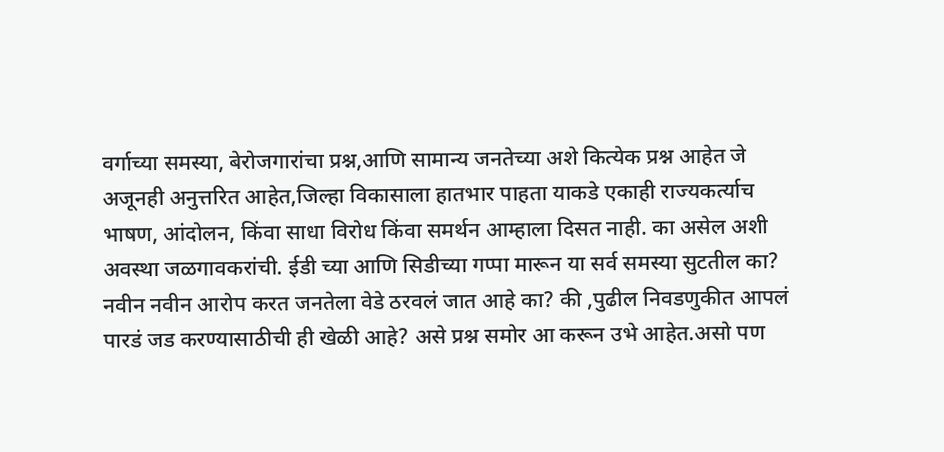वर्गाच्या समस्या, बेरोजगारांचा प्रश्न,आणि सामान्य जनतेच्या अशे कित्येक प्रश्न आहेत जे अजूनही अनुत्तरित आहेत,जिल्हा विकासाला हातभार पाहता याकडे एकाही राज्यकर्त्याच भाषण, आंदोलन, किंवा साधा विरोध किंवा समर्थन आम्हाला दिसत नाही. का असेल अशी अवस्था जळगावकरांची. ईडी च्या आणि सिडीच्या गप्पा मारून या सर्व समस्या सुटतील का? नवीन नवीन आरोप करत जनतेला वेडे ठरवलं जात आहे का? की ,पुढील निवडणुकीत आपलं पारडं जड करण्यासाठीची ही खेळी आहे? असे प्रश्न समोर आ करून उभे आहेत.असो पण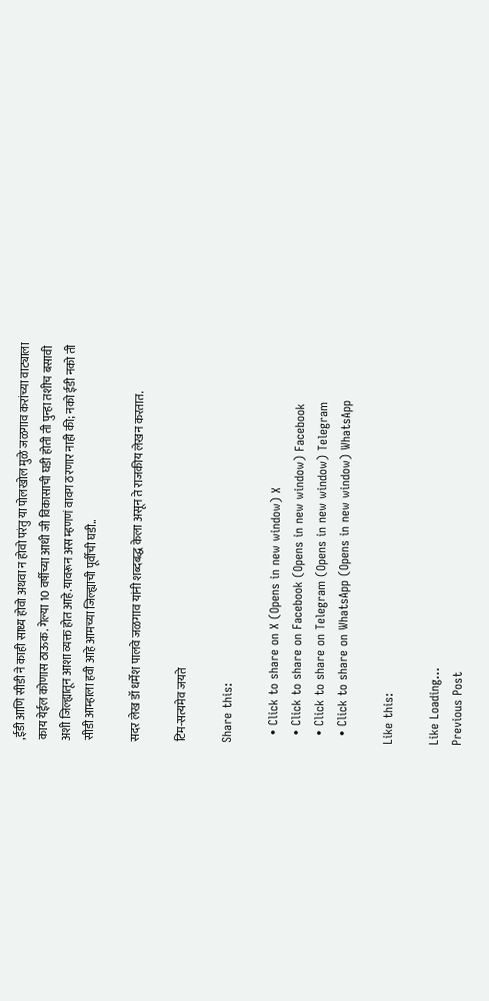,ईडी आणि सीडी ने काही साध्य होवो अथवा न होवो परंतु या पोलखोल मुळे जळगाव करांच्या वाट्याला काय येईल कोणास ठाऊक. गेल्या 10 वर्षीच्या आधी जी विकासाची घडी होती ती पुन्हा तशीच बसावी अशी जिल्ह्यातून आशा व्यक्त होत आहे.यावरून अस म्हणणं वावग ठरणार नाही की; नको ईडी नको ती सीडी आम्हाला हवी आहे आमच्या जिल्ह्याची पूर्वीची घडी..

सदर लेख डॉ धर्मेश पालवे जळगाव यांनी शब्दबद्ध केला असून ते राजकीय लेखन करतात.

टिम-सत्यमेव जयते

Share this:

  • Click to share on X (Opens in new window) X
  • Click to share on Facebook (Opens in new window) Facebook
  • Click to share on Telegram (Opens in new window) Telegram
  • Click to share on WhatsApp (Opens in new window) WhatsApp

Like this:

Like Loading...
Previous Post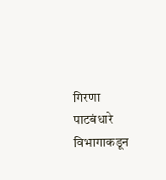गिरणा पाटबंधारे विभागाकडून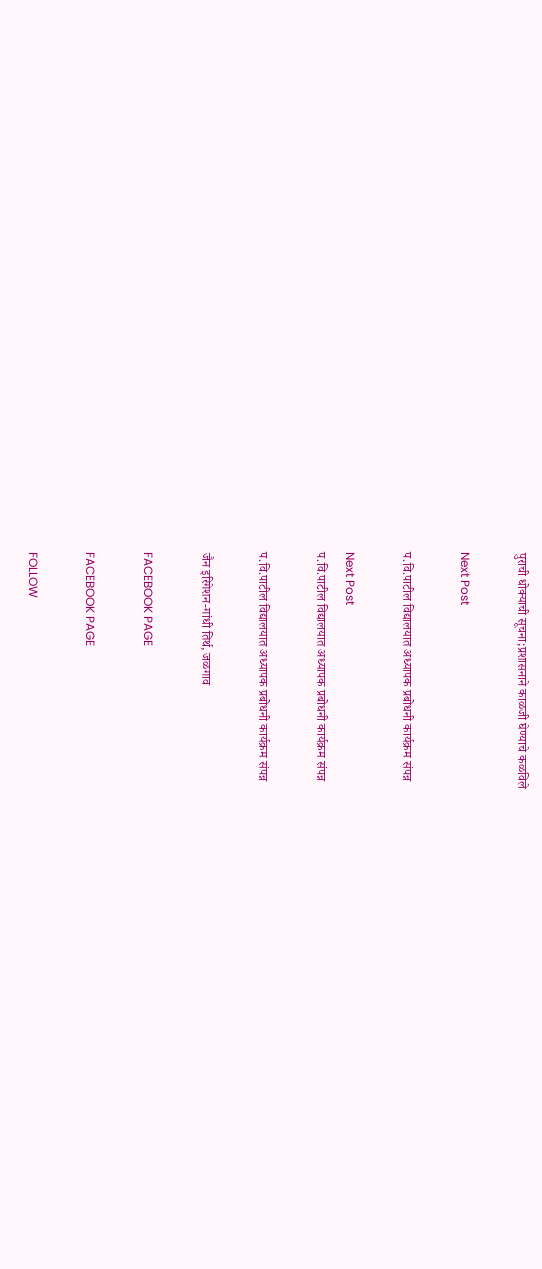पुराची धोक्याची सूचना;प्रशासनाने काळजी घेण्याचे कळविले

Next Post

प.वि.पाटील विद्यालयात अध्यापक प्रबोधनी कार्यक्रम संपन्न

Next Post
प.वि.पाटील विद्यालयात अध्यापक प्रबोधनी कार्यक्रम संपन्न

प.वि.पाटील विद्यालयात अध्यापक प्रबोधनी कार्यक्रम संपन्न

जैन इरिगेशन-गांधी तिर्थ, जळगाव

FACEBOOK PAGE

FACEBOOK PAGE

FOLLOW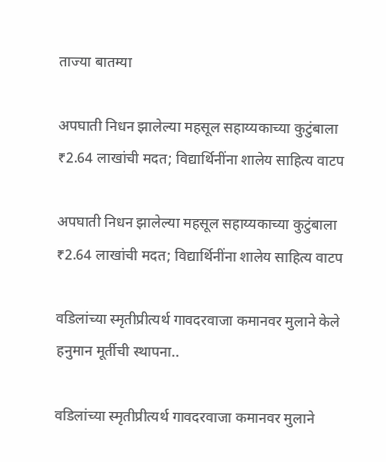ताज्या बातम्या

अपघाती निधन झालेल्या महसूल सहाय्यकाच्या कुटुंबाला ₹2.64 लाखांची मदत; विद्यार्थिनींना शालेय साहित्य वाटप

अपघाती निधन झालेल्या महसूल सहाय्यकाच्या कुटुंबाला ₹2.64 लाखांची मदत; विद्यार्थिनींना शालेय साहित्य वाटप

वडिलांच्या स्मृतीप्रीत्यर्थ गावदरवाजा कमानवर मुलाने केले हनुमान मूर्तीची स्थापना..

वडिलांच्या स्मृतीप्रीत्यर्थ गावदरवाजा कमानवर मुलाने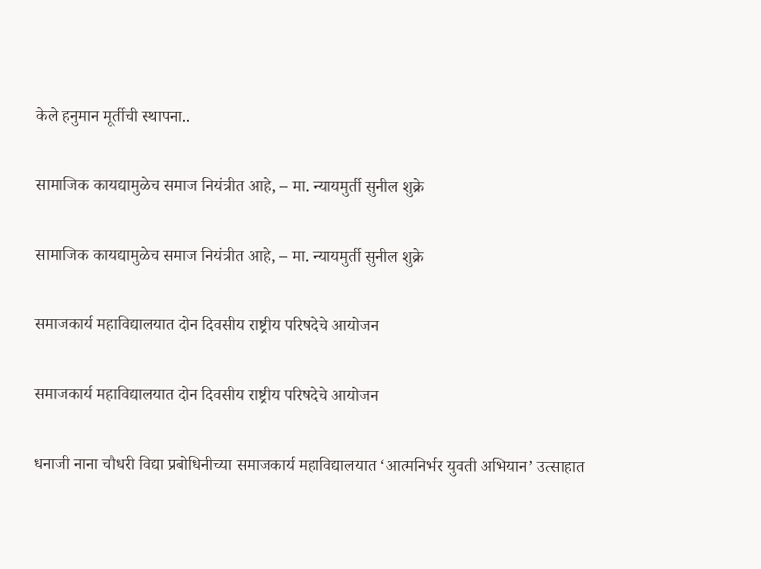केले हनुमान मूर्तीची स्थापना..

सामाजिक कायद्यामुळेच समाज नियंत्रीत आहे, – मा. न्यायमुर्ती सुनील शुक्रे

सामाजिक कायद्यामुळेच समाज नियंत्रीत आहे, – मा. न्यायमुर्ती सुनील शुक्रे

समाजकार्य महाविद्यालयात दोन दिवसीय राष्ट्रीय परिषदेचे आयोजन

समाजकार्य महाविद्यालयात दोन दिवसीय राष्ट्रीय परिषदेचे आयोजन

धनाजी नाना चौधरी विद्या प्रबोधिनीच्या समाजकार्य महाविद्यालयात ‘आत्मनिर्भर युवती अभियान’ उत्साहात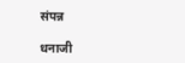संपन्न

धनाजी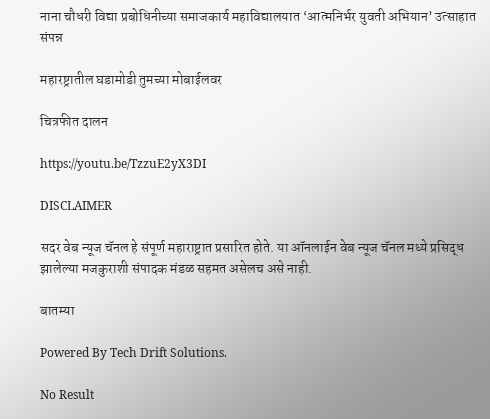नाना चौधरी विद्या प्रबोधिनीच्या समाजकार्य महाविद्यालयात ‘आत्मनिर्भर युवती अभियान’ उत्साहात संपन्न

महारष्ट्रातील घडामोडी तुमच्या मोबाईलवर

चित्रफीत दालन

https://youtu.be/TzzuE2yX3DI

DISCLAIMER

सदर वेब न्यूज चॅनल हे संपूर्ण महाराष्ट्रात प्रसारित होते. या ऑनलाईन वेब न्यूज चॅनल मध्ये प्रसिद्ध झालेल्या मजकुराशी संपादक मंडळ सहमत असेलच असे नाही.

बातम्या

Powered By Tech Drift Solutions.

No Result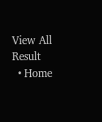View All Result
  • Home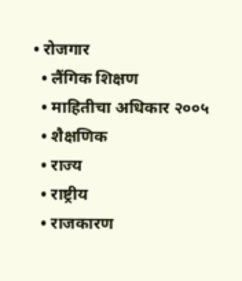• रोजगार
  • लैंगिक शिक्षण
  • माहितीचा अधिकार २००५
  • शैक्षणिक
  • राज्य
  • राष्ट्रीय
  • राजकारण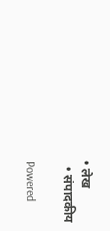• लेख
  • संपादकीय

Powered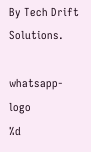By Tech Drift Solutions.

whatsapp-logo
%d